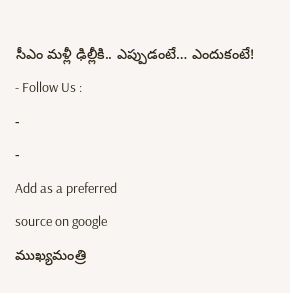సీఎం మళ్లీ ఢిల్లీకి.. ఎప్పుడంటే… ఎందుకంటే!
- Follow Us :
-
-
Add as a preferred
source on google
ముఖ్యమంత్రి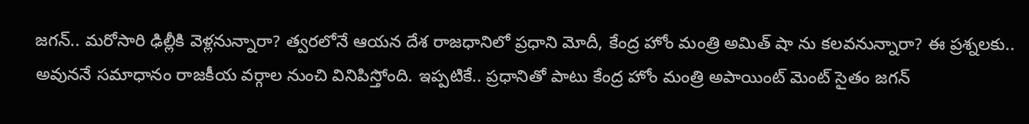జగన్.. మరోసారి ఢిల్లీకి వెళ్లనున్నారా? త్వరలోనే ఆయన దేశ రాజధానిలో ప్రధాని మోదీ, కేంద్ర హోం మంత్రి అమిత్ షా ను కలవనున్నారా? ఈ ప్రశ్నలకు.. అవుననే సమాధానం రాజకీయ వర్గాల నుంచి వినిపిస్తోంది. ఇప్పటికే.. ప్రధానితో పాటు కేంద్ర హోం మంత్రి అపాయింట్ మెంట్ సైతం జగన్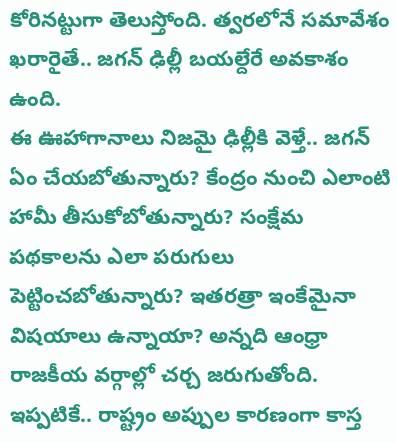కోరినట్టుగా తెలుస్తోంది. త్వరలోనే సమావేశం ఖరారైతే.. జగన్ ఢిల్లీ బయల్దేరే అవకాశం ఉంది.
ఈ ఊహాగానాలు నిజమై ఢిల్లీకి వెళ్తే.. జగన్ ఏం చేయబోతున్నారు? కేంద్రం నుంచి ఎలాంటి హామీ తీసుకోబోతున్నారు? సంక్షేమ పథకాలను ఎలా పరుగులు పెట్టించబోతున్నారు? ఇతరత్రా ఇంకేమైనా విషయాలు ఉన్నాయా? అన్నది ఆంధ్రా రాజకీయ వర్గాల్లో చర్చ జరుగుతోంది. ఇప్పటికే.. రాష్ట్రం అప్పుల కారణంగా కాస్త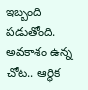ఇబ్బంది పడుతోంది. అవకాశం ఉన్న చోట.. ఆర్థిక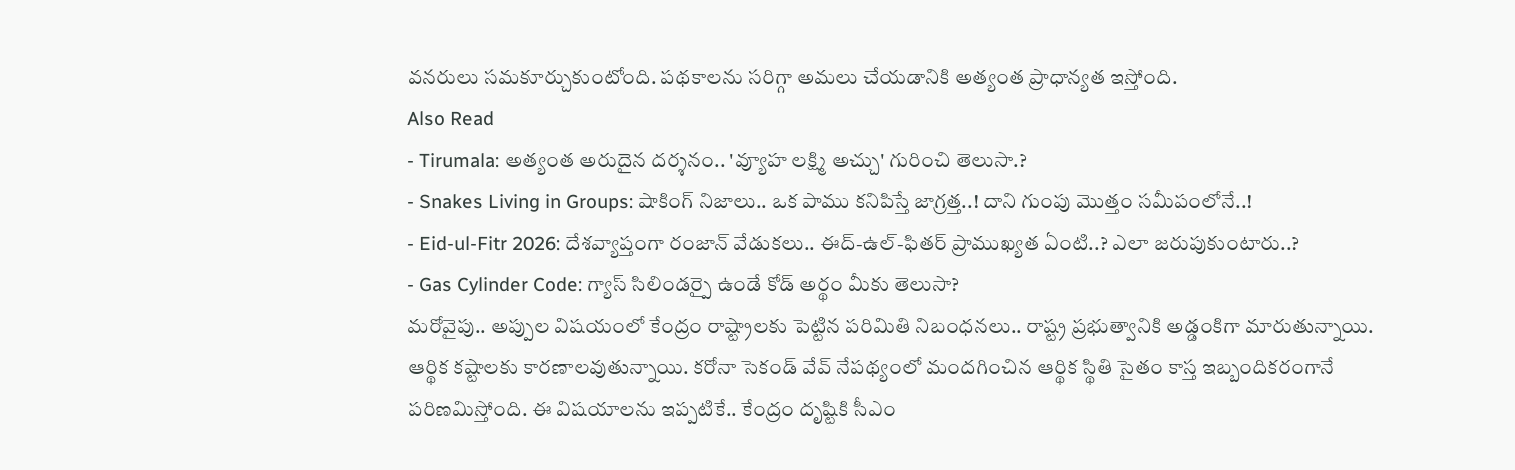వనరులు సమకూర్చుకుంటోంది. పథకాలను సరిగ్గా అమలు చేయడానికి అత్యంత ప్రాధాన్యత ఇస్తోంది.
Also Read
- Tirumala: అత్యంత అరుదైన దర్శనం.. 'వ్యూహ లక్ష్మి అచ్చు' గురించి తెలుసా.?
- Snakes Living in Groups: షాకింగ్ నిజాలు.. ఒక పాము కనిపిస్తే జాగ్రత్త..! దాని గుంపు మొత్తం సమీపంలోనే..!
- Eid-ul-Fitr 2026: దేశవ్యాప్తంగా రంజాన్ వేడుకలు.. ఈద్-ఉల్-ఫితర్ ప్రాముఖ్యత ఏంటి..? ఎలా జరుపుకుంటారు..?
- Gas Cylinder Code: గ్యాస్ సిలిండర్పై ఉండే కోడ్ అర్థం మీకు తెలుసా?
మరోవైపు.. అప్పుల విషయంలో కేంద్రం రాష్ట్రాలకు పెట్టిన పరిమితి నిబంధనలు.. రాష్ట్ర ప్రభుత్వానికి అడ్డంకిగా మారుతున్నాయి. ఆర్థిక కష్టాలకు కారణాలవుతున్నాయి. కరోనా సెకండ్ వేవ్ నేపథ్యంలో మందగించిన ఆర్థిక స్థితి సైతం కాస్త ఇబ్బందికరంగానే పరిణమిస్తోంది. ఈ విషయాలను ఇప్పటికే.. కేంద్రం దృష్టికి సీఎం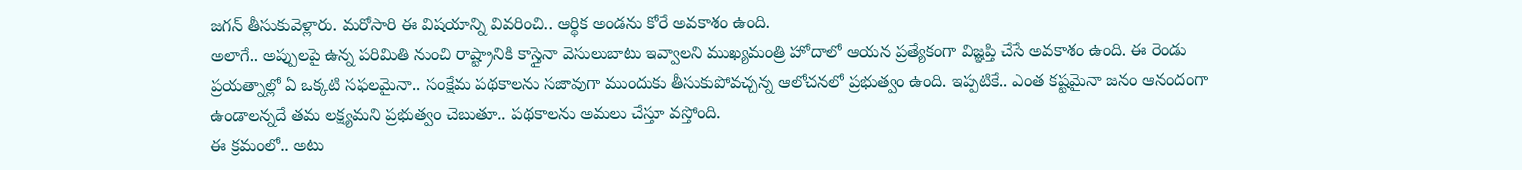జగన్ తీసుకువెళ్లారు. మరోసారి ఈ విషయాన్ని వివరించి.. ఆర్థిక అండను కోరే అవకాశం ఉంది.
అలాగే.. అప్పులపై ఉన్న పరిమితి నుంచి రాష్ట్రానికి కాస్తైనా వెసులుబాటు ఇవ్వాలని ముఖ్యమంత్రి హోదాలో ఆయన ప్రత్యేకంగా విజ్ఞప్తి చేసే అవకాశం ఉంది. ఈ రెండు ప్రయత్నాల్లో ఏ ఒక్కటి సఫలమైనా.. సంక్షేమ పథకాలను సజావుగా ముందుకు తీసుకుపోవచ్చన్న ఆలోచనలో ప్రభుత్వం ఉంది. ఇప్పటికే.. ఎంత కష్టమైనా జనం ఆనందంగా ఉండాలన్నదే తమ లక్ష్యమని ప్రభుత్వం చెబుతూ.. పథకాలను అమలు చేస్తూ వస్తోంది.
ఈ క్రమంలో.. అటు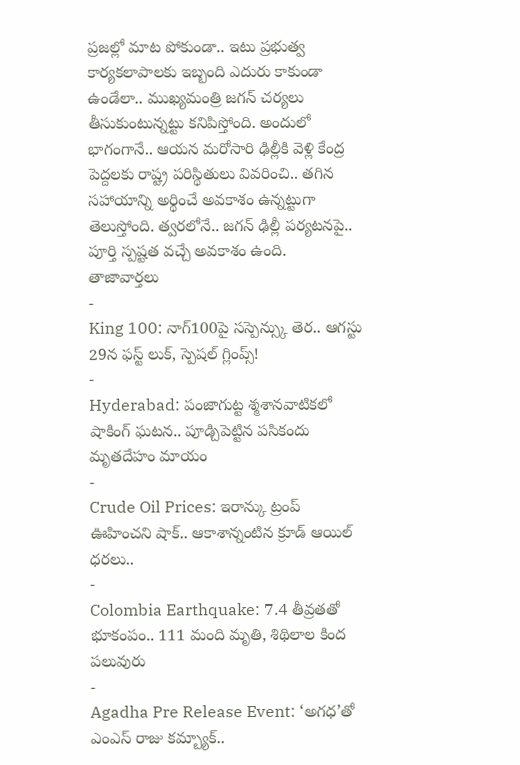ప్రజల్లో మాట పోకుండా.. ఇటు ప్రభుత్వ కార్యకలాపాలకు ఇబ్బంది ఎదురు కాకుండా ఉండేలా.. ముఖ్యమంత్రి జగన్ చర్యలు తీసుకుంటున్నట్టు కనిపిస్తోంది. అందులో భాగంగానే.. ఆయన మరోసారి ఢిల్లీకి వెళ్లి కేంద్ర పెద్దలకు రాష్ట్ర పరిస్థితులు వివరించి.. తగిన సహాయాన్ని అర్థించే అవకాశం ఉన్నట్టుగా తెలుస్తోంది. త్వరలోనే.. జగన్ ఢిల్లీ పర్యటనపై.. పూర్తి స్పష్టత వచ్చే అవకాశం ఉంది.
తాజావార్తలు
-
King 100: నాగ్100పై సస్పెన్స్కు తెర.. ఆగస్టు 29న ఫస్ట్ లుక్, స్పెషల్ గ్లింప్స్!
-
Hyderabad: పంజాగుట్ట శ్మశానవాటికలో షాకింగ్ ఘటన.. పూడ్చిపెట్టిన పసికందు మృతదేహం మాయం
-
Crude Oil Prices: ఇరాన్కు ట్రంప్ ఊహించని షాక్.. ఆకాశాన్నంటిన క్రూడ్ ఆయిల్ ధరలు..
-
Colombia Earthquake: 7.4 తీవ్రతతో భూకంపం.. 111 మంది మృతి, శిథిలాల కింద పలువురు
-
Agadha Pre Release Event: ‘అగధ’తో ఎంఎస్ రాజు కమ్బ్యాక్..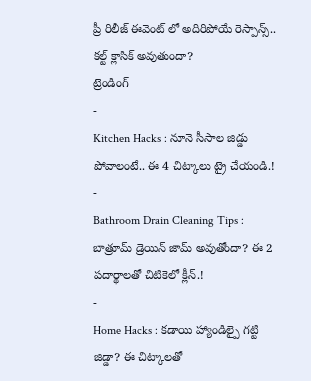ప్రీ రిలీజ్ ఈవెంట్ లో అదిరిపోయే రెస్పాన్స్.. కల్ట్ క్లాసిక్ అవుతుందా?
ట్రెండింగ్
-
Kitchen Hacks : నూనె సీసాల జిడ్డు పోవాలంటే.. ఈ 4 చిట్కాలు ట్రై చేయండి.!
-
Bathroom Drain Cleaning Tips : బాత్రూమ్ డ్రెయిన్ జామ్ అవుతోందా? ఈ 2 పదార్థాలతో చిటికెలో క్లీన్.!
-
Home Hacks : కడాయి హ్యాండిల్పై గట్టి జిడ్డా? ఈ చిట్కాలతో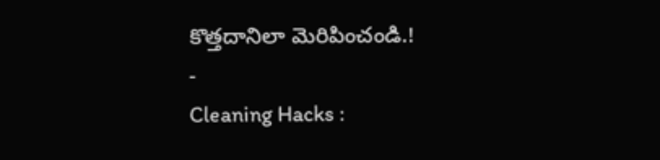కొత్తదానిలా మెరిపించండి.!
-
Cleaning Hacks :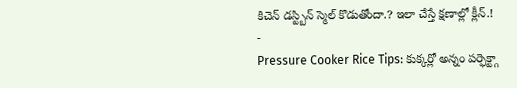కిచెన్ డస్ట్బిన్ స్మెల్ కొడుతోందా.? ఇలా చేస్తే క్షణాల్లో క్లీన్.!
-
Pressure Cooker Rice Tips: కుక్కర్లో అన్నం పర్ఫెక్ట్గా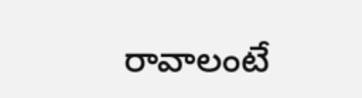రావాలంటే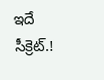ఇదే సీక్రెట్.!